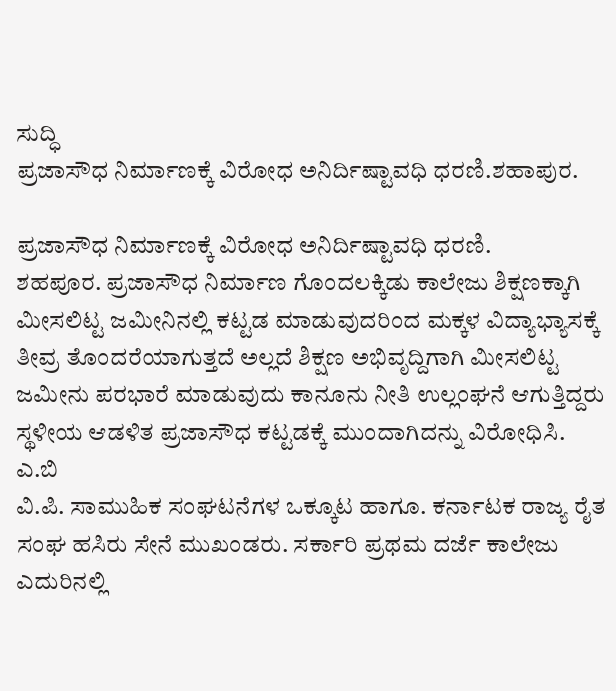ಸುದ್ಧಿ
ಪ್ರಜಾಸೌಧ ನಿರ್ಮಾಣಕ್ಕೆ ವಿರೋಧ ಅನಿರ್ದಿಷ್ಟಾವಧಿ ಧರಣಿ.ಶಹಾಪುರ.

ಪ್ರಜಾಸೌಧ ನಿರ್ಮಾಣಕ್ಕೆ ವಿರೋಧ ಅನಿರ್ದಿಷ್ಟಾವಧಿ ಧರಣಿ.
ಶಹಪೂರ. ಪ್ರಜಾಸೌಧ ನಿರ್ಮಾಣ ಗೊಂದಲಕ್ಕಿಡು ಕಾಲೇಜು ಶಿಕ್ಷಣಕ್ಕಾಗಿ ಮೀಸಲಿಟ್ಟ ಜಮೀನಿನಲ್ಲಿ ಕಟ್ಟಡ ಮಾಡುವುದರಿಂದ ಮಕ್ಕಳ ವಿದ್ಯಾಭ್ಯಾಸಕ್ಕೆ ತೀವ್ರ ತೊಂದರೆಯಾಗುತ್ತದೆ ಅಲ್ಲದೆ ಶಿಕ್ಷಣ ಅಭಿವೃದ್ದಿಗಾಗಿ ಮೀಸಲಿಟ್ಟ ಜಮೀನು ಪರಭಾರೆ ಮಾಡುವುದು ಕಾನೂನು ನೀತಿ ಉಲ್ಲಂಘನೆ ಆಗುತ್ತಿದ್ದರು ಸ್ಥಳೀಯ ಆಡಳಿತ ಪ್ರಜಾಸೌಧ ಕಟ್ಟಡಕ್ಕೆ ಮುಂದಾಗಿದನ್ನು ವಿರೋಧಿಸಿ. ಎ.ಬಿ
ವಿ.ಪಿ. ಸಾಮುಹಿಕ ಸಂಘಟನೆಗಳ ಒಕ್ಕೂಟ ಹಾಗೂ. ಕರ್ನಾಟಕ ರಾಜ್ಯ ರೈತ ಸಂಘ ಹಸಿರು ಸೇನೆ ಮುಖಂಡರು. ಸರ್ಕಾರಿ ಪ್ರಥಮ ದರ್ಜೆ ಕಾಲೇಜು ಎದುರಿನಲ್ಲಿ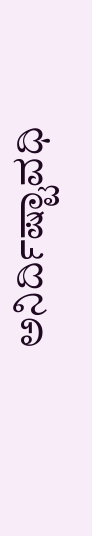ಅನಿರ್ದಿಷ್ಟಾವಧಿ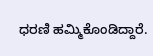ಧರಣಿ ಹಮ್ಮಿಕೊಂಡಿದ್ದಾರೆ.